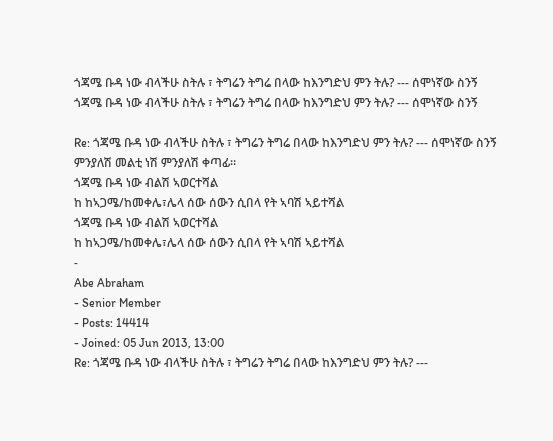ጎጃሜ ቡዳ ነው ብላችሁ ስትሉ ፣ ትግሬን ትግሬ በላው ከእንግድህ ምን ትሉ? --- ሰሞነኛው ስንኝ
ጎጃሜ ቡዳ ነው ብላችሁ ስትሉ ፣ ትግሬን ትግሬ በላው ከእንግድህ ምን ትሉ? --- ሰሞነኛው ስንኝ

Re: ጎጃሜ ቡዳ ነው ብላችሁ ስትሉ ፣ ትግሬን ትግሬ በላው ከእንግድህ ምን ትሉ? --- ሰሞነኛው ስንኝ
ምንያለሽ መልቲ ነሽ ምንያለሽ ቀጣፊ።
ጎጃሜ ቡዳ ነው ብልሽ ኣወርተሻል
ከ ከኣጋሜ/ከመቀሌ፣ሌላ ሰው ሰውን ሲበላ የት ኣባሽ ኣይተሻል
ጎጃሜ ቡዳ ነው ብልሽ ኣወርተሻል
ከ ከኣጋሜ/ከመቀሌ፣ሌላ ሰው ሰውን ሲበላ የት ኣባሽ ኣይተሻል
-
Abe Abraham
- Senior Member
- Posts: 14414
- Joined: 05 Jun 2013, 13:00
Re: ጎጃሜ ቡዳ ነው ብላችሁ ስትሉ ፣ ትግሬን ትግሬ በላው ከእንግድህ ምን ትሉ? ---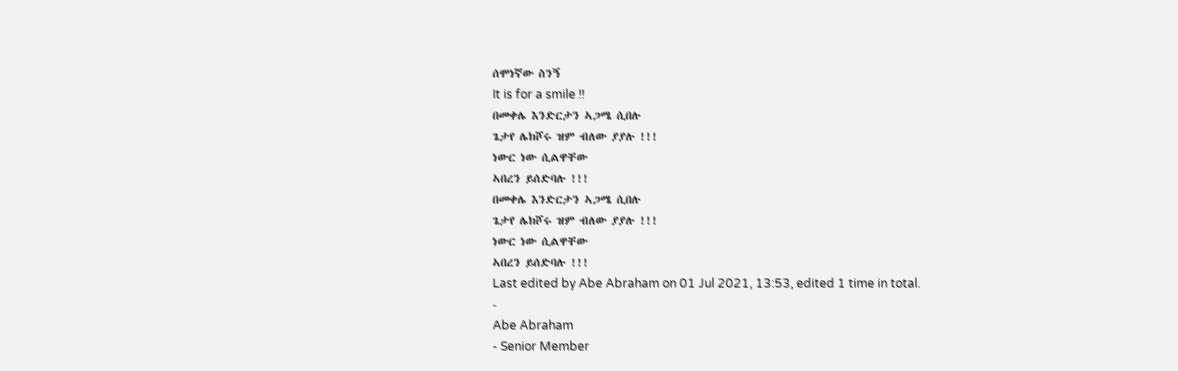ሰሞነኛው ስንኝ
It is for a smile !!
በመቀሌ እንድርታን ኣጋሜ ሲበሉ
ጌታየ ሌክሾሩ ዝም ብለው ያያሉ !!!
ነውር ነው ሲልዋቸው
ኣበረን ይሰድባሉ !!!
በመቀሌ እንድርታን ኣጋሜ ሲበሉ
ጌታየ ሌክሾሩ ዝም ብለው ያያሉ !!!
ነውር ነው ሲልዋቸው
ኣበረን ይሰድባሉ !!!
Last edited by Abe Abraham on 01 Jul 2021, 13:53, edited 1 time in total.
-
Abe Abraham
- Senior Member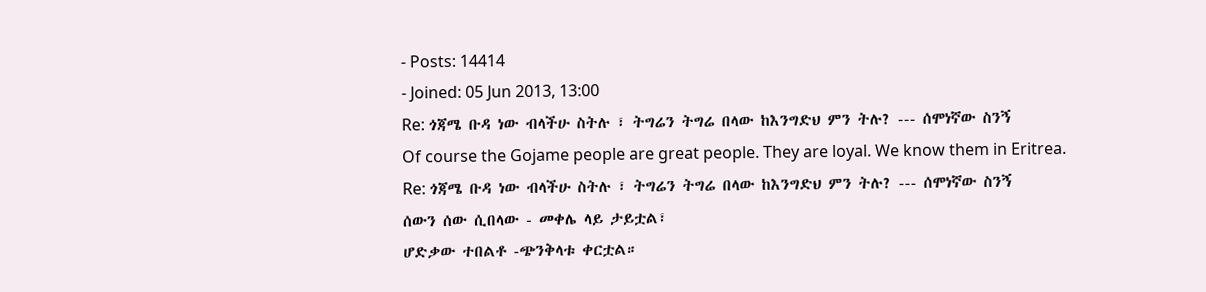- Posts: 14414
- Joined: 05 Jun 2013, 13:00
Re: ጎጃሜ ቡዳ ነው ብላችሁ ስትሉ ፣ ትግሬን ትግሬ በላው ከእንግድህ ምን ትሉ? --- ሰሞነኛው ስንኝ
Of course the Gojame people are great people. They are loyal. We know them in Eritrea.
Re: ጎጃሜ ቡዳ ነው ብላችሁ ስትሉ ፣ ትግሬን ትግሬ በላው ከእንግድህ ምን ትሉ? --- ሰሞነኛው ስንኝ
ሰውን ሰው ሲበላው - መቀሌ ላይ ታይቷል፣
ሆድቃው ተበልቶ -ጭንቅላቱ ቀርቷል።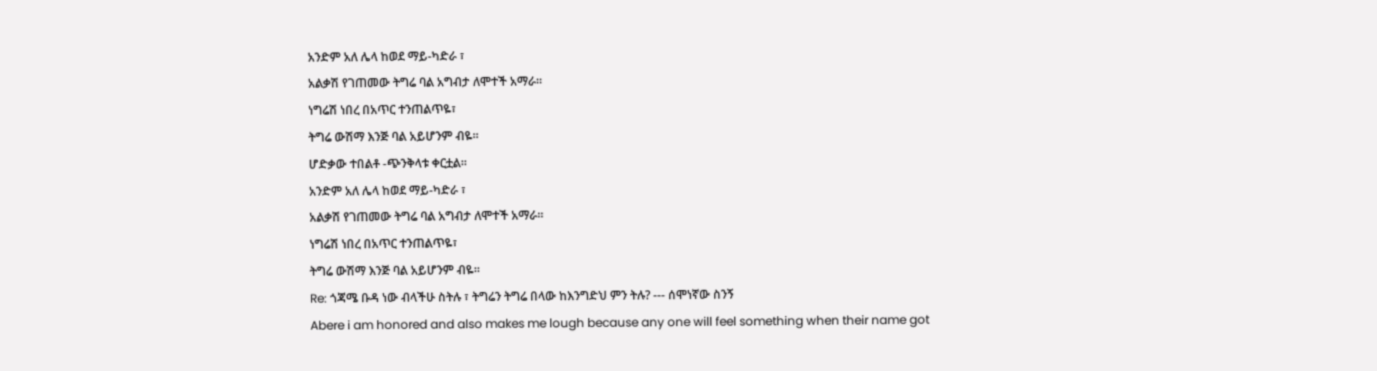አንድም አለ ሌላ ከወደ ማይ-ካድራ ፣
አልቃሽ የገጠመው ትግሬ ባል አግብታ ለሞተች አማራ።
ነግሬሽ ነበረ በአጥር ተንጠልጥዬ፣
ትግሬ ውሽማ እንጅ ባል አይሆንም ብዬ።
ሆድቃው ተበልቶ -ጭንቅላቱ ቀርቷል።
አንድም አለ ሌላ ከወደ ማይ-ካድራ ፣
አልቃሽ የገጠመው ትግሬ ባል አግብታ ለሞተች አማራ።
ነግሬሽ ነበረ በአጥር ተንጠልጥዬ፣
ትግሬ ውሽማ እንጅ ባል አይሆንም ብዬ።
Re: ጎጃሜ ቡዳ ነው ብላችሁ ስትሉ ፣ ትግሬን ትግሬ በላው ከእንግድህ ምን ትሉ? --- ሰሞነኛው ስንኝ
Abere i am honored and also makes me lough because any one will feel something when their name got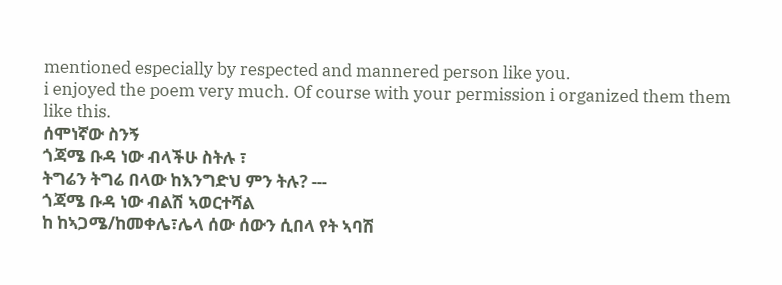mentioned especially by respected and mannered person like you.
i enjoyed the poem very much. Of course with your permission i organized them them like this.
ሰሞነኛው ስንኝ
ጎጃሜ ቡዳ ነው ብላችሁ ስትሉ ፣
ትግሬን ትግሬ በላው ከእንግድህ ምን ትሉ? ---
ጎጃሜ ቡዳ ነው ብልሽ ኣወርተሻል
ከ ከኣጋሜ/ከመቀሌ፣ሌላ ሰው ሰውን ሲበላ የት ኣባሽ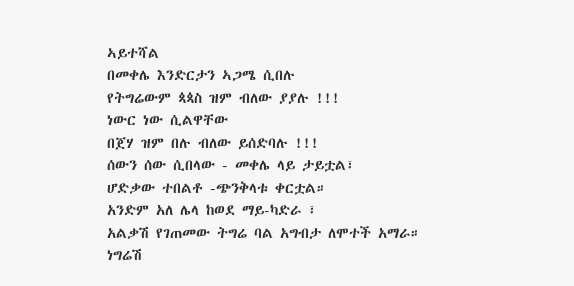ኣይተሻል
በመቀሌ እንድርታን ኣጋሜ ሲበሉ
የትግሬውም ጳጳስ ዝም ብለው ያያሉ !!!
ነውር ነው ሲልዋቸው
በጀሃ ዝም በሉ ብለው ይሰድባሉ !!!
ሰውን ሰው ሲበላው - መቀሌ ላይ ታይቷል፣
ሆድቃው ተበልቶ -ጭንቅላቱ ቀርቷል።
አንድም አለ ሌላ ከወደ ማይ-ካድራ ፣
አልቃሽ የገጠመው ትግሬ ባል አግብታ ለሞተች አማራ።
ነግሬሽ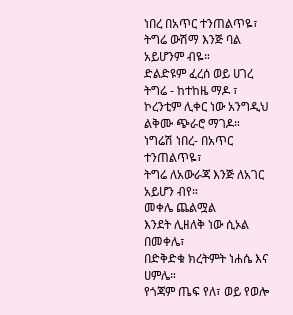ነበረ በአጥር ተንጠልጥዬ፣
ትግሬ ውሽማ እንጅ ባል አይሆንም ብዬ።
ድልድዩም ፈረሰ ወይ ሀገረ ትግሬ - ከተከዜ ማዶ ፣
ኮረንቲም ሊቀር ነው አንግዲህ ልቅሙ ጭራሮ ማገዶ።
ነግሬሽ ነበረ- በአጥር ተንጠልጥዬ፣
ትግሬ ለአውራጃ እንጅ ለአገር አይሆን ብየ።
መቀሌ ጨልሟል
እንደት ሊዘለቅ ነው ሲኦል በመቀሌ፣
በድቅድቁ ክረትምት ነሐሴ እና ሀምሌ።
የጎጃም ጤፍ የለ፣ ወይ የወሎ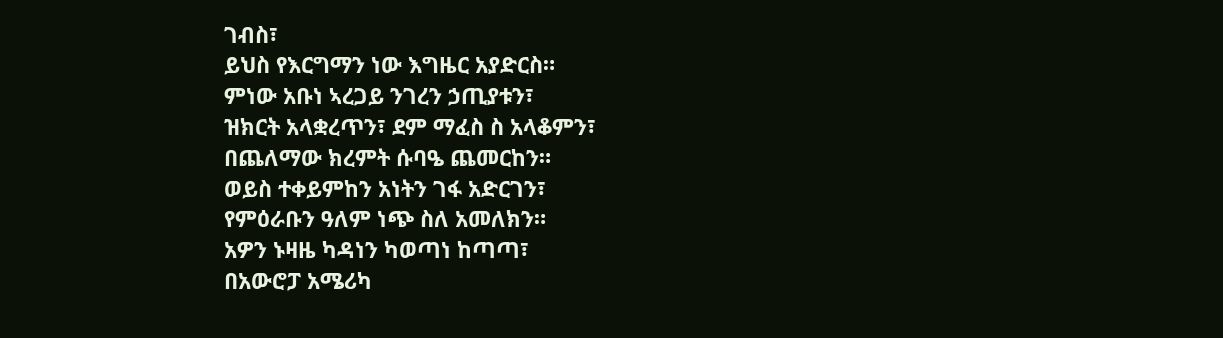ገብስ፣
ይህስ የእርግማን ነው እግዜር አያድርስ።
ምነው አቡነ ኣረጋይ ንገረን ኃጢያቱን፣
ዝክርት አላቋረጥን፣ ደም ማፈስ ስ አላቆምን፣
በጨለማው ክረምት ሱባዔ ጨመርከን።
ወይስ ተቀይምከን አነትን ገፋ አድርገን፣
የምዕራቡን ዓለም ነጭ ስለ አመለክን።
አዎን ኑዛዜ ካዳነን ካወጣነ ከጣጣ፣
በአውሮፓ አሜሪካ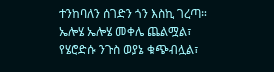ተንከባለን ሰገድን ጎን እስኪ ገረጣ።
ኤሎሄ ኤሎሄ መቀሌ ጨልሟል፣
የሄሮድሱ ንጉስ ወያኔ ቁጭብሏል፣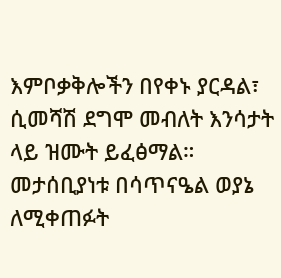እምቦቃቅሎችን በየቀኑ ያርዳል፣
ሲመሻሽ ደግሞ መብለት እንሳታት ላይ ዝሙት ይፈፅማል።
መታሰቢያነቱ በሳጥናዔል ወያኔ ለሚቀጠፉት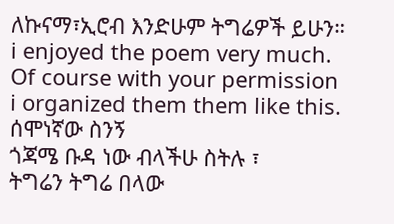ለኩናማ፣ኢሮብ እንድሁም ትግሬዎች ይሁን።
i enjoyed the poem very much. Of course with your permission i organized them them like this.
ሰሞነኛው ስንኝ
ጎጃሜ ቡዳ ነው ብላችሁ ስትሉ ፣
ትግሬን ትግሬ በላው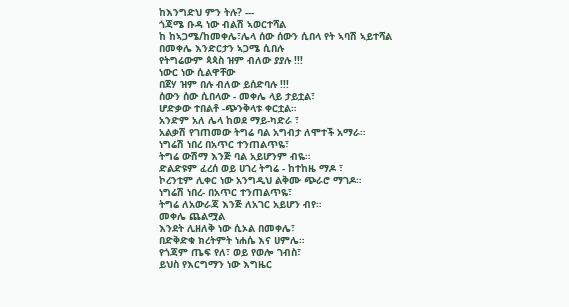ከእንግድህ ምን ትሉ? ---
ጎጃሜ ቡዳ ነው ብልሽ ኣወርተሻል
ከ ከኣጋሜ/ከመቀሌ፣ሌላ ሰው ሰውን ሲበላ የት ኣባሽ ኣይተሻል
በመቀሌ እንድርታን ኣጋሜ ሲበሉ
የትግሬውም ጳጳስ ዝም ብለው ያያሉ !!!
ነውር ነው ሲልዋቸው
በጀሃ ዝም በሉ ብለው ይሰድባሉ !!!
ሰውን ሰው ሲበላው - መቀሌ ላይ ታይቷል፣
ሆድቃው ተበልቶ -ጭንቅላቱ ቀርቷል።
አንድም አለ ሌላ ከወደ ማይ-ካድራ ፣
አልቃሽ የገጠመው ትግሬ ባል አግብታ ለሞተች አማራ።
ነግሬሽ ነበረ በአጥር ተንጠልጥዬ፣
ትግሬ ውሽማ እንጅ ባል አይሆንም ብዬ።
ድልድዩም ፈረሰ ወይ ሀገረ ትግሬ - ከተከዜ ማዶ ፣
ኮረንቲም ሊቀር ነው አንግዲህ ልቅሙ ጭራሮ ማገዶ።
ነግሬሽ ነበረ- በአጥር ተንጠልጥዬ፣
ትግሬ ለአውራጃ እንጅ ለአገር አይሆን ብየ።
መቀሌ ጨልሟል
እንደት ሊዘለቅ ነው ሲኦል በመቀሌ፣
በድቅድቁ ክረትምት ነሐሴ እና ሀምሌ።
የጎጃም ጤፍ የለ፣ ወይ የወሎ ገብስ፣
ይህስ የእርግማን ነው እግዜር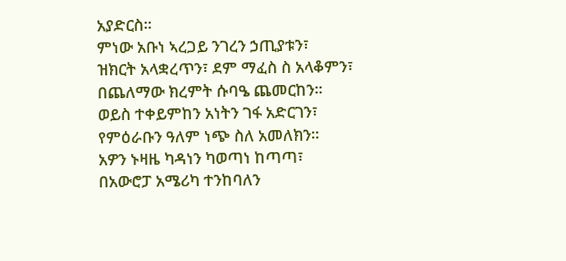አያድርስ።
ምነው አቡነ ኣረጋይ ንገረን ኃጢያቱን፣
ዝክርት አላቋረጥን፣ ደም ማፈስ ስ አላቆምን፣
በጨለማው ክረምት ሱባዔ ጨመርከን።
ወይስ ተቀይምከን አነትን ገፋ አድርገን፣
የምዕራቡን ዓለም ነጭ ስለ አመለክን።
አዎን ኑዛዜ ካዳነን ካወጣነ ከጣጣ፣
በአውሮፓ አሜሪካ ተንከባለን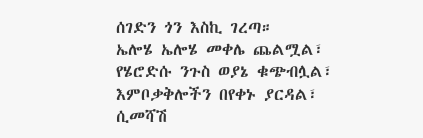ሰገድን ጎን እስኪ ገረጣ።
ኤሎሄ ኤሎሄ መቀሌ ጨልሟል፣
የሄሮድሱ ንጉስ ወያኔ ቁጭብሏል፣
እምቦቃቅሎችን በየቀኑ ያርዳል፣
ሲመሻሽ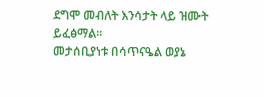ደግሞ መብለት እንሳታት ላይ ዝሙት ይፈፅማል።
መታሰቢያነቱ በሳጥናዔል ወያኔ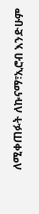ለሚቀጠፉት ለኩናማ፣ኢሮብ እንድሁም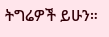ትግሬዎች ይሁን።